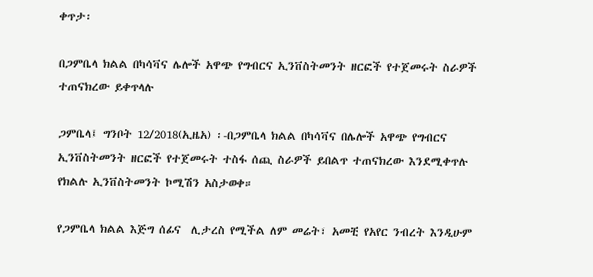ቀጥታ፡

በጋምቤላ ክልል በካሳቫና ሌሎች አዋጭ የግብርና ኢንቨስትመንት ዘርፎች የተጀመሩት ስራዎች ተጠናክረው ይቀጥላሉ

ጋምቤላ፤ ግንቦት 12/2018(ኢዜአ) ፡-በጋምቤላ ክልል በካሳቫና በሌሎች አዋጭ የግብርና ኢንቨስትመንት ዘርፎች የተጀመሩት ተስፋ ሰጪ ስራዎች ይበልጥ ተጠናክረው እንደሚቀጥሉ የክልሉ ኢንቨስትመንት ኮሚሽን አስታወቀ።

የጋምቤላ ክልል እጅግ ሰፊና  ሊታረስ የሚችል ለም መሬት፣ አመቺ የአየር ንብረት እንዲሁም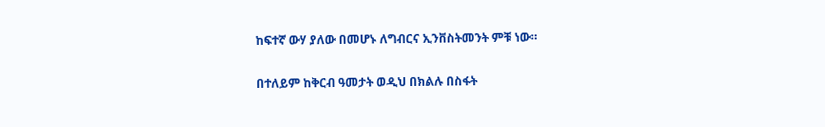ከፍተኛ ውሃ ያለው በመሆኑ ለግብርና ኢንቨስትመንት ምቹ ነው።

በተለይም ከቅርብ ዓመታት ወዲህ በክልሉ በስፋት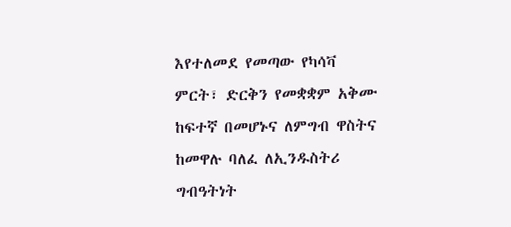እየተለመደ የመጣው የካሳቫ ምርት፣ ድርቅን የመቋቋም አቅሙ ከፍተኛ በመሆኑና ለምግብ ዋስትና ከመዋሉ ባለፈ ለኢንዱስትሪ ግብዓትነት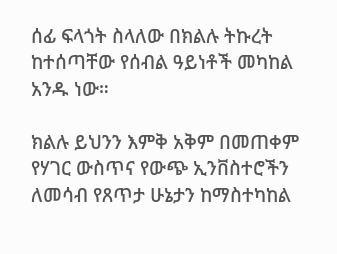ሰፊ ፍላጎት ስላለው በክልሉ ትኩረት ከተሰጣቸው የሰብል ዓይነቶች መካከል አንዱ ነው።

ክልሉ ይህንን እምቅ አቅም በመጠቀም የሃገር ውስጥና የውጭ ኢንቨስተሮችን ለመሳብ የጸጥታ ሁኔታን ከማስተካከል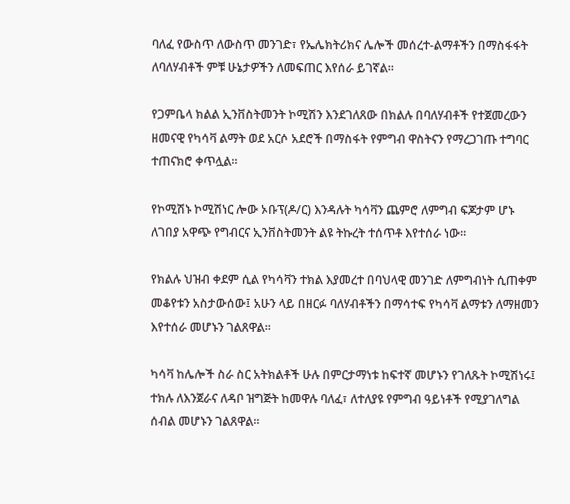ባለፈ የውስጥ ለውስጥ መንገድ፣ የኤሌክትሪክና ሌሎች መሰረተ-ልማቶችን በማስፋፋት ለባለሃብቶች ምቹ ሁኔታዎችን ለመፍጠር እየሰራ ይገኛል።

የጋምቤላ ክልል ኢንቨስትመንት ኮሚሽን እንደገለጸው በክልሉ በባለሃብቶች የተጀመረውን ዘመናዊ የካሳቫ ልማት ወደ አርሶ አደሮች በማስፋት የምግብ ዋስትናን የማረጋገጡ ተግባር ተጠናክሮ ቀጥሏል።

የኮሚሽኑ ኮሚሽነር ሎው ኦቡፕ(ዶ/ር) እንዳሉት ካሳቫን ጨምሮ ለምግብ ፍጆታም ሆኑ ለገበያ አዋጭ የግብርና ኢንቨስትመንት ልዩ ትኩረት ተሰጥቶ እየተሰራ ነው።

የክልሉ ህዝብ ቀደም ሲል የካሳቫን ተክል እያመረተ በባህላዊ መንገድ ለምግብነት ሲጠቀም መቆየቱን አስታውሰው፤ አሁን ላይ በዘርፉ ባለሃብቶችን በማሳተፍ የካሳቫ ልማቱን ለማዘመን እየተሰራ መሆኑን ገልጸዋል።

ካሳቫ ከሌሎች ስራ ስር አትክልቶች ሁሉ በምርታማነቱ ከፍተኛ መሆኑን የገለጹት ኮሚሽነሩ፤ ተክሉ ለእንጀራና ለዳቦ ዝግጅት ከመዋሉ ባለፈ፣ ለተለያዩ የምግብ ዓይነቶች የሚያገለግል  ሰብል መሆኑን ገልጸዋል።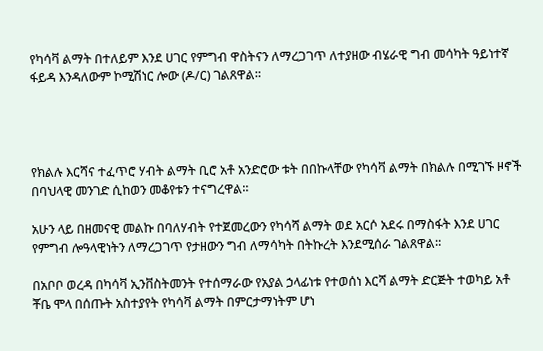የካሳቫ ልማት በተለይም እንደ ሀገር የምግብ ዋስትናን ለማረጋገጥ ለተያዘው ብሄራዊ ግብ መሳካት ዓይነተኛ ፋይዳ እንዳለውም ኮሚሽነር ሎው (ዶ/ር) ገልጸዋል።




የክልሉ እርሻና ተፈጥሮ ሃብት ልማት ቢሮ አቶ አንድሮው ቱት በበኩላቸው የካሳቫ ልማት በክልሉ በሚገኙ ዞኖች በባህላዊ መንገድ ሲከወን መቆየቱን ተናግረዋል።

አሁን ላይ በዘመናዊ መልኩ በባለሃብት የተጀመረውን የካሳሻ ልማት ወደ አርሶ አደሩ በማስፋት እንደ ሀገር የምግብ ሎዓላዊነትን ለማረጋገጥ የታዘውን ግብ ለማሳካት በትኩረት እንደሚሰራ ገልጸዋል።

በአቦቦ ወረዳ በካሳቫ ኢንቨስትመንት የተሰማራው የአያል ኃላፊነቱ የተወሰነ እርሻ ልማት ድርጅት ተወካይ አቶ ቾቤ ሞላ በሰጡት አስተያየት የካሳቫ ልማት በምርታማነትም ሆነ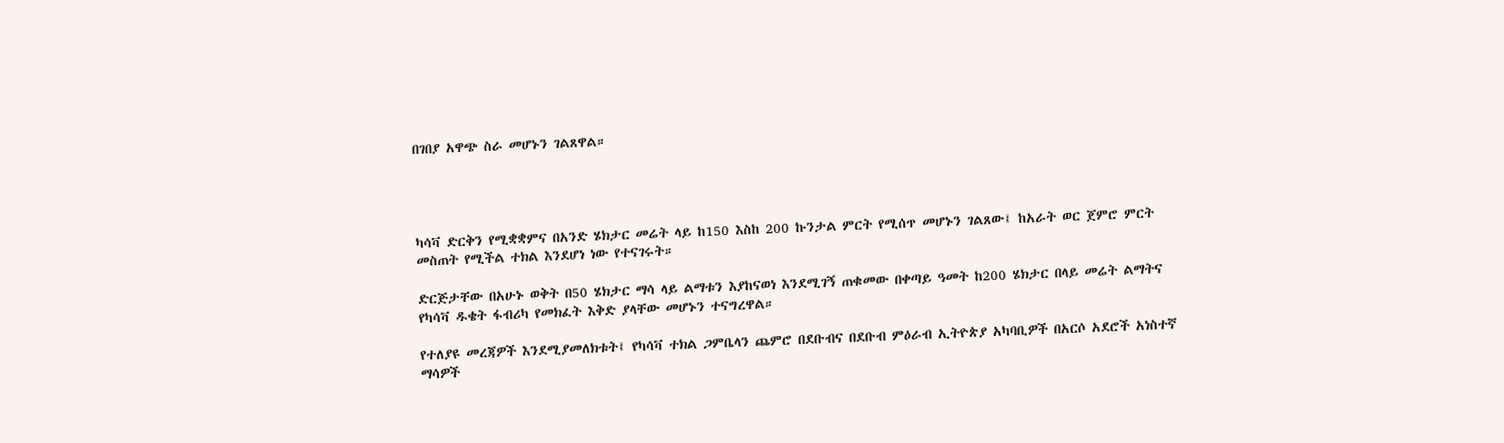በገበያ አዋጭ ስራ መሆኑን ገልጸዋል።




ካሳቫ ድርቅን የሚቋቋምና በአንድ ሄክታር መሬት ላይ ከ150 እስከ 200 ኩንታል ምርት የሚሰጥ መሆኑን ገልጸው፤ ከአራት ወር ጀምሮ ምርት መስጠት የሚችል ተክል እንደሆነ ነው የተናገሩት።

ድርጅታቸው በአሁኑ ወቅት በ50 ሄክታር ማሳ ላይ ልማቱን እያከናወነ እንደሚገኝ ጠቁመው በቀጣይ ዓመት ከ200 ሄክታር በላይ መሬት ልማትና  የካሳቫ ዱቄት ፋብሪካ የመክፈት እቅድ ያላቸው መሆኑን ተናግረዋል።

የተለያዩ መረጃዎች እንደሚያመለክቱት፤ የካሳቫ ተክል ጋምቤላን ጨምሮ በደቡብና በደቡብ ምዕራብ ኢትዮጵያ አካባቢዎች በአርሶ አደሮች አነስተኛ ማሳዎች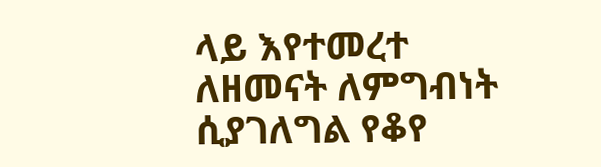ላይ እየተመረተ ለዘመናት ለምግብነት ሲያገለግል የቆየ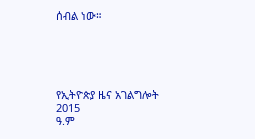ሰብል ነው።





የኢትዮጵያ ዜና አገልግሎት
2015
ዓ.ም